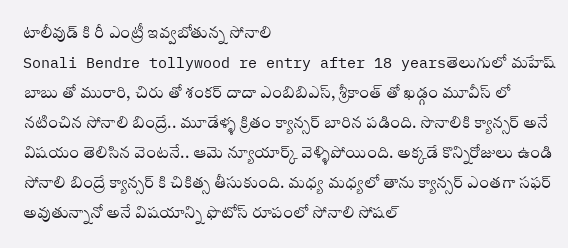టాలీవుడ్ కి రీ ఎంట్రీ ఇవ్వబోతున్న సోనాలి
Sonali Bendre tollywood re entry after 18 yearsతెలుగులో మహేష్ బాబు తో మురారి, చిరు తో శంకర్ దాదా ఎంబిబిఎస్, శ్రీకాంత్ తో ఖడ్గం మూవీస్ లో నటించిన సోనాలి బింద్రే.. మూడేళ్ళ క్రితం క్యాన్సర్ బారిన పడింది. సొనాలికి క్యాన్సర్ అనే విషయం తెలిసిన వెంటనే.. ఆమె న్యూయార్క్ వెళ్ళిపోయింది. అక్కడే కొన్నిరోజులు ఉండి సోనాలి బింద్రే క్యాన్సర్ కి చికిత్స తీసుకుంది. మధ్య మధ్యలో తాను క్యాన్సర్ ఎంతగా సఫర్ అవుతున్నానో అనే విషయాన్ని ఫొటోస్ రూపంలో సోనాలి సోషల్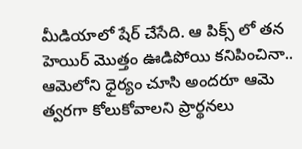మీడియాలో షేర్ చేసేది. ఆ పిక్స్ లో తన హెయిర్ మొత్తం ఊడిపోయి కనిపించినా.. ఆమెలోని ధైర్యం చూసి అందరూ ఆమె త్వరగా కోలుకోవాలని ప్రార్థనలు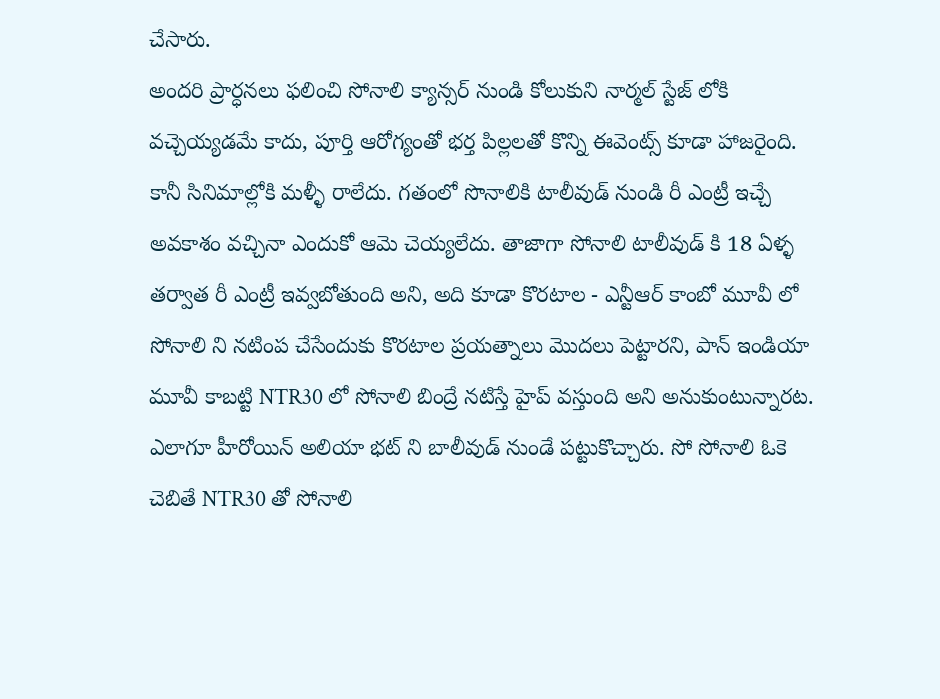చేసారు.
అందరి ప్రార్ధనలు ఫలించి సోనాలి క్యాన్సర్ నుండి కోలుకుని నార్మల్ స్టేజ్ లోకి వచ్చెయ్యడమే కాదు, పూర్తి ఆరోగ్యంతో భర్త పిల్లలతో కొన్ని ఈవెంట్స్ కూడా హాజరైంది. కానీ సినిమాల్లోకి మళ్ళీ రాలేదు. గతంలో సొనాలికి టాలీవుడ్ నుండి రీ ఎంట్రీ ఇచ్చే అవకాశం వచ్చినా ఎందుకో ఆమె చెయ్యలేదు. తాజాగా సోనాలి టాలీవుడ్ కి 18 ఏళ్ళ తర్వాత రీ ఎంట్రీ ఇవ్వబోతుంది అని, అది కూడా కొరటాల - ఎన్టీఆర్ కాంబో మూవీ లో సోనాలి ని నటింప చేసేందుకు కొరటాల ప్రయత్నాలు మొదలు పెట్టారని, పాన్ ఇండియా మూవీ కాబట్టి NTR30 లో సోనాలి బింద్రే నటిస్తే హైప్ వస్తుంది అని అనుకుంటున్నారట. ఎలాగూ హీరోయిన్ అలియా భట్ ని బాలీవుడ్ నుండే పట్టుకొచ్చారు. సో సోనాలి ఓకె చెబితే NTR30 తో సోనాలి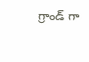గ్రాండ్ గా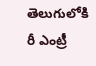తెలుగులోకి రీ ఎంట్రీ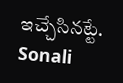ఇచ్చేసినట్టే.
Sonali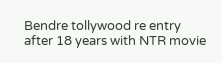Bendre tollywood re entry after 18 years with NTR movie